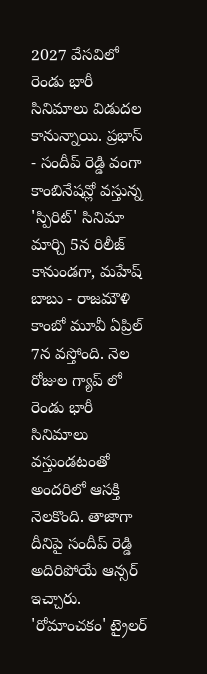2027 వేసవిలో రెండు భారీ సినిమాలు విడుదల కానున్నాయి. ప్రభాస్ - సందీప్ రెడ్డి వంగా కాంబినేషన్లో వస్తున్న 'స్పిరిట్' సినిమా మార్చి 5న రిలీజ్ కానుండగా, మహేష్ బాబు - రాజమౌళి కాంబో మూవీ ఏప్రిల్ 7న వస్తోంది. నెల రోజుల గ్యాప్ లో రెండు భారీ సినిమాలు వస్తుండటంతో అందరిలో ఆసక్తి నెలకొంది. తాజాగా దీనిపై సందీప్ రెడ్డి అదిరిపోయే ఆన్సర్ ఇచ్చారు.
'రోమాంచకం' ట్రైలర్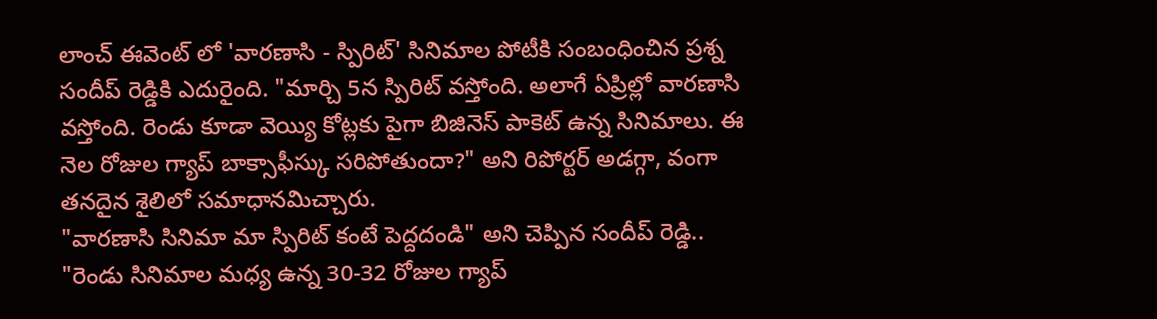లాంచ్ ఈవెంట్ లో 'వారణాసి - స్పిరిట్' సినిమాల పోటీకి సంబంధించిన ప్రశ్న సందీప్ రెడ్డికి ఎదురైంది. "మార్చి 5న స్పిరిట్ వస్తోంది. అలాగే ఏప్రిల్లో వారణాసి వస్తోంది. రెండు కూడా వెయ్యి కోట్లకు పైగా బిజినెస్ పాకెట్ ఉన్న సినిమాలు. ఈ నెల రోజుల గ్యాప్ బాక్సాఫీస్కు సరిపోతుందా?" అని రిపోర్టర్ అడగ్గా, వంగా తనదైన శైలిలో సమాధానమిచ్చారు.
"వారణాసి సినిమా మా స్పిరిట్ కంటే పెద్దదండి" అని చెప్పిన సందీప్ రెడ్డి.. "రెండు సినిమాల మధ్య ఉన్న 30-32 రోజుల గ్యాప్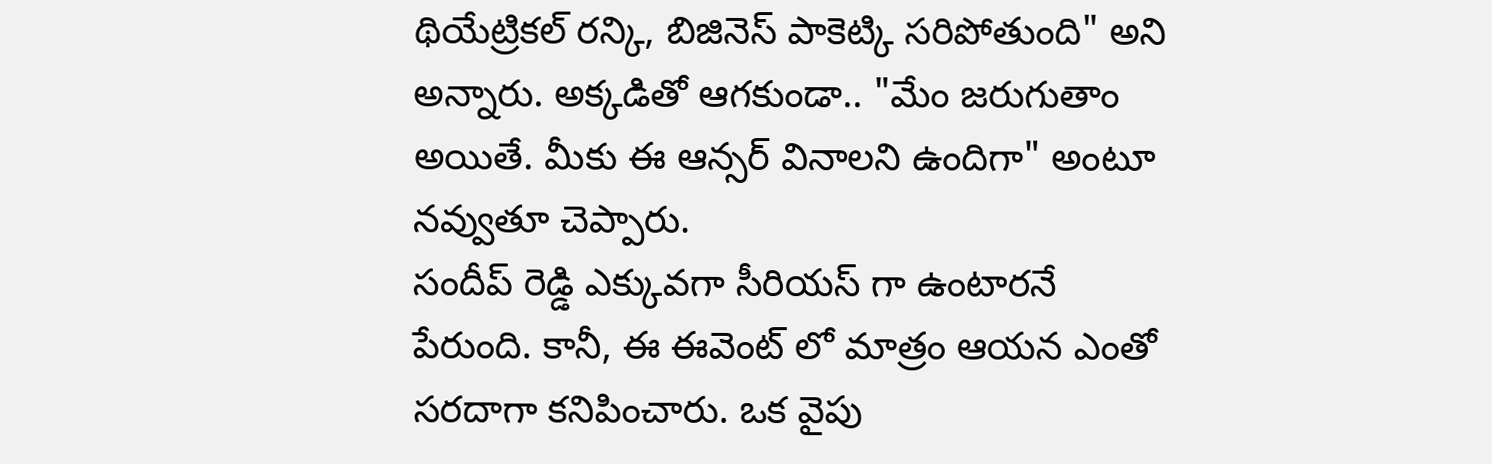థియేట్రికల్ రన్కి, బిజినెస్ పాకెట్కి సరిపోతుంది" అని అన్నారు. అక్కడితో ఆగకుండా.. "మేం జరుగుతాం అయితే. మీకు ఈ ఆన్సర్ వినాలని ఉందిగా" అంటూ నవ్వుతూ చెప్పారు.
సందీప్ రెడ్డి ఎక్కువగా సీరియస్ గా ఉంటారనే పేరుంది. కానీ, ఈ ఈవెంట్ లో మాత్రం ఆయన ఎంతో సరదాగా కనిపించారు. ఒక వైపు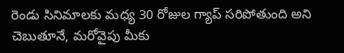రెండు సినిమాలకు మధ్య 30 రోజుల గ్యాప్ సరిపోతుంది అని చెబుతూనే, మరోవైపు మీకు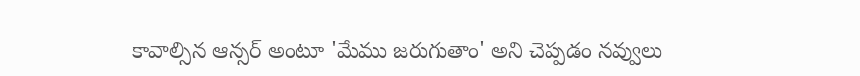కావాల్సిన ఆన్సర్ అంటూ 'మేము జరుగుతాం' అని చెప్పడం నవ్వులు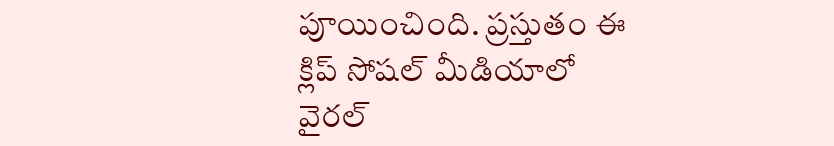పూయించింది. ప్రస్తుతం ఈ క్లిప్ సోషల్ మీడియాలో వైరల్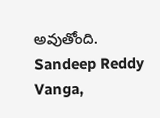అవుతోంది.
Sandeep Reddy Vanga,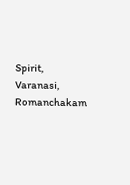Spirit, Varanasi, Romanchakam